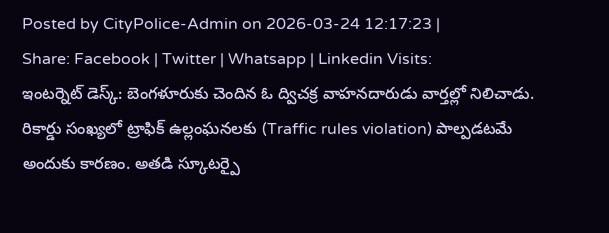Posted by CityPolice-Admin on 2026-03-24 12:17:23 |
Share: Facebook | Twitter | Whatsapp | Linkedin Visits:
ఇంటర్నెట్ డెస్క్: బెంగళూరుకు చెందిన ఓ ద్విచక్ర వాహనదారుడు వార్తల్లో నిలిచాడు. రికార్డు సంఖ్యలో ట్రాఫిక్ ఉల్లంఘనలకు (Traffic rules violation) పాల్పడటమే అందుకు కారణం. అతడి స్కూటర్పై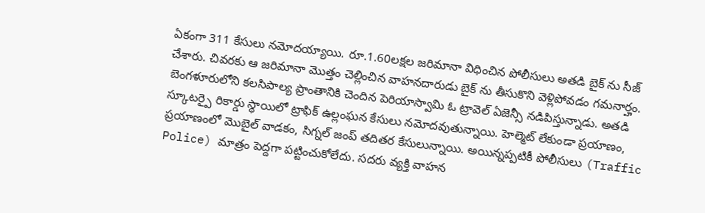ఏకంగా 311 కేసులు నమోదయ్యాయి. రూ.1.60లక్షల జరిమానా విధించిన పోలీసులు అతడి బైక్ ను సీజ్ చేశారు. చివరకు ఆ జరిమానా మొత్తం చెల్లించిన వాహనదారుడు బైక్ ను తీసుకొని వెళ్లిపోవడం గమనార్హం.
బెంగళూరులోని కలసిపాల్య ప్రాంతానికి చెందిన పెరియాస్వామి ఓ ట్రావెల్ ఏజెన్సీ నడిపిస్తున్నాడు. అతడి స్కూటర్పై రికార్డు స్థాయిలో ట్రాఫిక్ ఉల్లంఘన కేసులు నమోదవుతున్నాయి. హెల్మెట్ లేకుండా ప్రయాణం, ప్రయాణంలో మొబైల్ వాడకం, సిగ్నల్ జంప్ తదితర కేసులున్నాయి. అయిన్నప్పటికీ పోలీసులు (Traffic Police) మాత్రం పెద్దగా పట్టించుకోలేదు. సదరు వ్యక్తి వాహన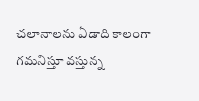చలానాలను ఏడాది కాలంగా గమనిస్తూ వస్తున్న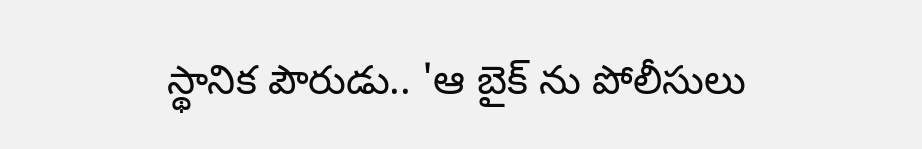స్థానిక పౌరుడు.. 'ఆ బైక్ ను పోలీసులు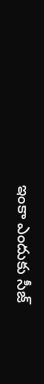ఇంకా ఎందుకు సీజ్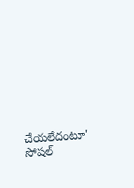చేయలేదంటూ' సోషల్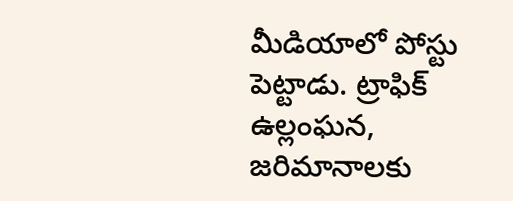మీడియాలో పోస్టు పెట్టాడు. ట్రాఫిక్ ఉల్లంఘన, జరిమానాలకు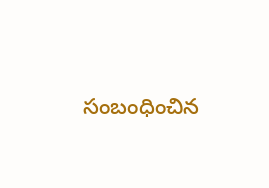సంబంధించిన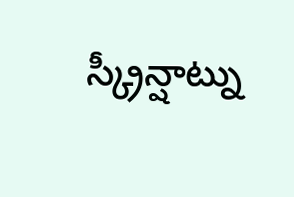స్క్రీన్షాట్ను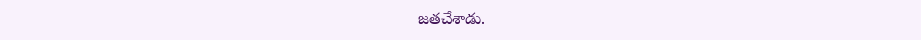జతచేశాడు.